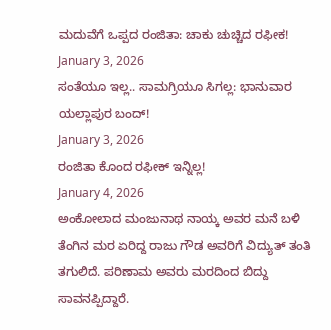ಮದುವೆಗೆ ಒಪ್ಪದ ರಂಜಿತಾ: ಚಾಕು ಚುಚ್ಚಿದ ರಫೀಕ!
January 3, 2026
ಸಂತೆಯೂ ಇಲ್ಲ.. ಸಾಮಗ್ರಿಯೂ ಸಿಗಲ್ಲ: ಭಾನುವಾರ ಯಲ್ಲಾಪುರ ಬಂದ್!
January 3, 2026
ರಂಜಿತಾ ಕೊಂದ ರಫೀಕ್ ಇನ್ನಿಲ್ಲ!
January 4, 2026
ಅಂಕೋಲಾದ ಮಂಜುನಾಥ ನಾಯ್ಕ ಅವರ ಮನೆ ಬಳಿ ತೆಂಗಿನ ಮರ ಏರಿದ್ದ ರಾಜು ಗೌಡ ಅವರಿಗೆ ವಿದ್ಯುತ್ ತಂತಿ ತಗುಲಿದೆ. ಪರಿಣಾಮ ಅವರು ಮರದಿಂದ ಬಿದ್ದು ಸಾವನಪ್ಪಿದ್ದಾರೆ.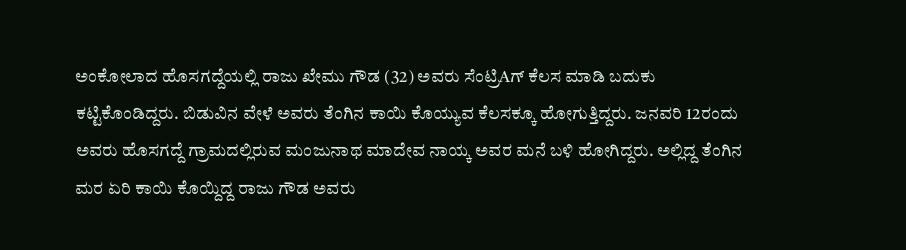ಅಂಕೋಲಾದ ಹೊಸಗದ್ದೆಯಲ್ಲಿ ರಾಜು ಖೇಮು ಗೌಡ (32) ಅವರು ಸೆಂಟ್ರಿAಗ್ ಕೆಲಸ ಮಾಡಿ ಬದುಕು ಕಟ್ಟಿಕೊಂಡಿದ್ದರು. ಬಿಡುವಿನ ವೇಳೆ ಅವರು ತೆಂಗಿನ ಕಾಯಿ ಕೊಯ್ಯುವ ಕೆಲಸಕ್ಕೂ ಹೋಗುತ್ತಿದ್ದರು. ಜನವರಿ 12ರಂದು ಅವರು ಹೊಸಗದ್ದೆ ಗ್ರಾಮದಲ್ಲಿರುವ ಮಂಜುನಾಥ ಮಾದೇವ ನಾಯ್ಕ ಅವರ ಮನೆ ಬಳಿ ಹೋಗಿದ್ದರು. ಅಲ್ಲಿದ್ದ ತೆಂಗಿನ ಮರ ಏರಿ ಕಾಯಿ ಕೊಯ್ದಿದ್ದ ರಾಜು ಗೌಡ ಅವರು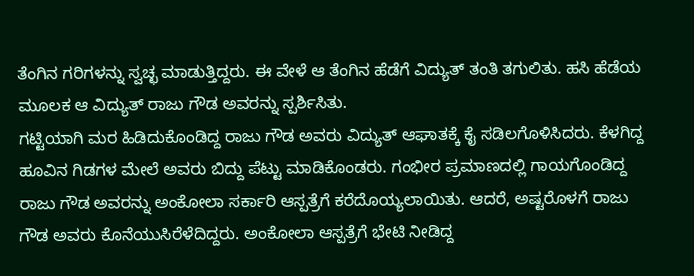ತೆಂಗಿನ ಗರಿಗಳನ್ನು ಸ್ವಚ್ಛ ಮಾಡುತ್ತಿದ್ದರು. ಈ ವೇಳೆ ಆ ತೆಂಗಿನ ಹೆಡೆಗೆ ವಿದ್ಯುತ್ ತಂತಿ ತಗುಲಿತು. ಹಸಿ ಹೆಡೆಯ ಮೂಲಕ ಆ ವಿದ್ಯುತ್ ರಾಜು ಗೌಡ ಅವರನ್ನು ಸ್ಪರ್ಶಿಸಿತು.
ಗಟ್ಟಿಯಾಗಿ ಮರ ಹಿಡಿದುಕೊಂಡಿದ್ದ ರಾಜು ಗೌಡ ಅವರು ವಿದ್ಯುತ್ ಆಘಾತಕ್ಕೆ ಕೈ ಸಡಿಲಗೊಳಿಸಿದರು. ಕೆಳಗಿದ್ದ ಹೂವಿನ ಗಿಡಗಳ ಮೇಲೆ ಅವರು ಬಿದ್ದು ಪೆಟ್ಟು ಮಾಡಿಕೊಂಡರು. ಗಂಭೀರ ಪ್ರಮಾಣದಲ್ಲಿ ಗಾಯಗೊಂಡಿದ್ದ ರಾಜು ಗೌಡ ಅವರನ್ನು ಅಂಕೋಲಾ ಸರ್ಕಾರಿ ಆಸ್ಪತ್ರೆಗೆ ಕರೆದೊಯ್ಯಲಾಯಿತು. ಆದರೆ, ಅಷ್ಟರೊಳಗೆ ರಾಜು ಗೌಡ ಅವರು ಕೊನೆಯುಸಿರೆಳೆದಿದ್ದರು. ಅಂಕೋಲಾ ಆಸ್ಪತ್ರೆಗೆ ಭೇಟಿ ನೀಡಿದ್ದ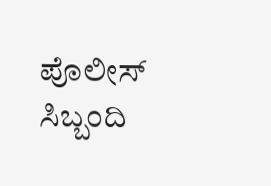ಪೊಲೀಸ್ ಸಿಬ್ಬಂದಿ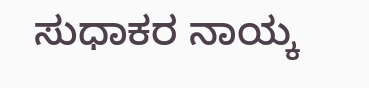ಸುಧಾಕರ ನಾಯ್ಕ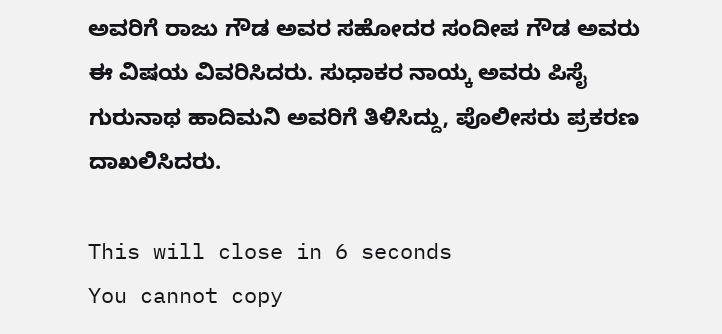ಅವರಿಗೆ ರಾಜು ಗೌಡ ಅವರ ಸಹೋದರ ಸಂದೀಪ ಗೌಡ ಅವರು ಈ ವಿಷಯ ವಿವರಿಸಿದರು. ಸುಧಾಕರ ನಾಯ್ಕ ಅವರು ಪಿಸೈ ಗುರುನಾಥ ಹಾದಿಮನಿ ಅವರಿಗೆ ತಿಳಿಸಿದ್ದು, ಪೊಲೀಸರು ಪ್ರಕರಣ ದಾಖಲಿಸಿದರು.

This will close in 6 seconds
You cannot copy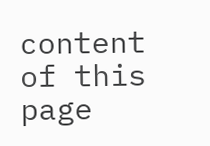content of this page